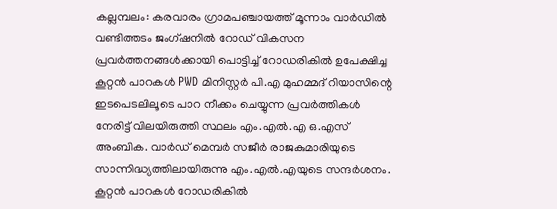കല്ലമ്പലം: കരവാരം ഗ്രാമപഞ്ചായത്ത് മൂന്നാം വാർഡിൽ വണ്ടിത്തടം ജംഗ്ഷനിൽ റോഡ് വികസന പ്രവർത്തനങ്ങൾക്കായി പൊട്ടിച്ച് റോഡരികിൽ ഉപേക്ഷിച്ച കൂറ്റൻ പാറകൾ PWD മിനിസ്റ്റർ പി.എ മുഹമ്മദ് റിയാസിന്റെ ഇടപെടലിലൂടെ പാറ നീക്കം ചെയ്യുന്ന പ്രവർത്തികൾ നേരിട്ട് വിലയിരുത്തി സ്ഥലം എം.എൽ.എ ഒ.എസ് അംബിക. വാർഡ് മെമ്പർ സജീർ രാജകുമാരിയുടെ സാന്നിദ്ധ്യത്തിലായിരുന്നു എം.എൽ.എയുടെ സന്ദർശനം.
കൂറ്റൻ പാറകൾ റോഡരികിൽ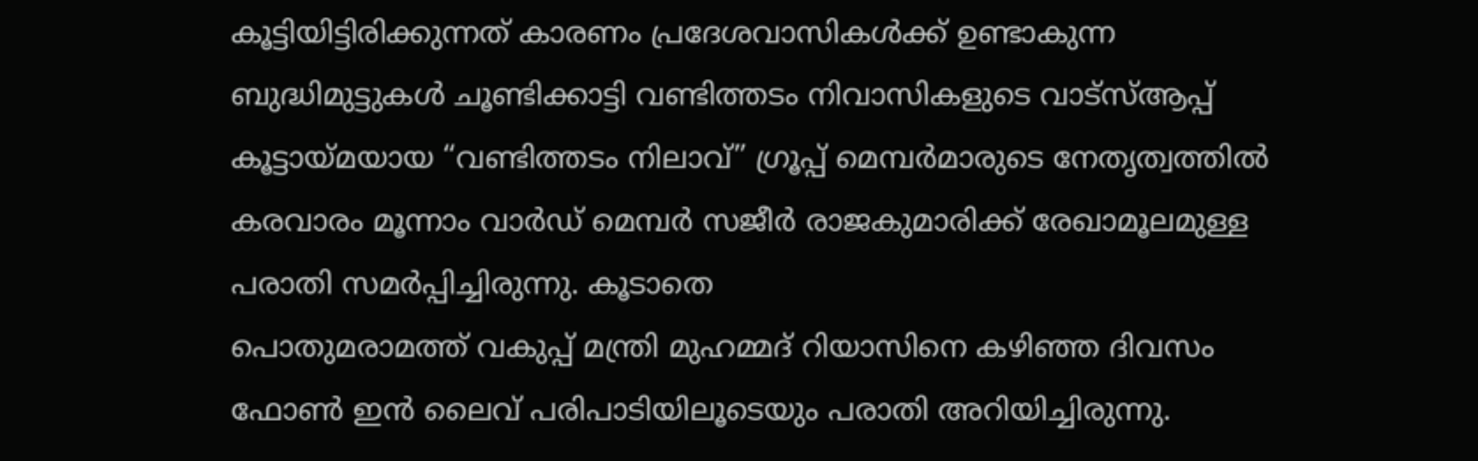കൂട്ടിയിട്ടിരിക്കുന്നത് കാരണം പ്രദേശവാസികൾക്ക് ഉണ്ടാകുന്ന ബുദ്ധിമുട്ടുകൾ ചൂണ്ടിക്കാട്ടി വണ്ടിത്തടം നിവാസികളുടെ വാട്സ്ആപ്പ് കൂട്ടായ്മയായ “വണ്ടിത്തടം നിലാവ്” ഗ്രൂപ്പ് മെമ്പർമാരുടെ നേതൃത്വത്തിൽ കരവാരം മൂന്നാം വാർഡ് മെമ്പർ സജീർ രാജകുമാരിക്ക് രേഖാമൂലമുള്ള പരാതി സമർപ്പിച്ചിരുന്നു. കൂടാതെ
പൊതുമരാമത്ത് വകുപ്പ് മന്ത്രി മുഹമ്മദ് റിയാസിനെ കഴിഞ്ഞ ദിവസം ഫോൺ ഇൻ ലൈവ് പരിപാടിയിലൂടെയും പരാതി അറിയിച്ചിരുന്നു.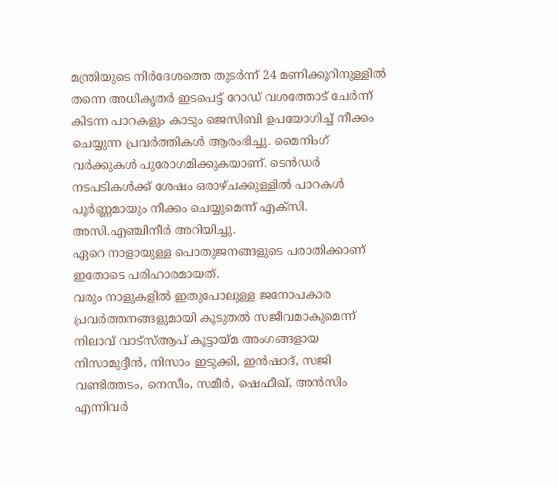മന്ത്രിയുടെ നിർദേശത്തെ തുടർന്ന് 24 മണിക്കൂറിനുള്ളിൽ തന്നെ അധികൃതർ ഇടപെട്ട് റോഡ് വശത്തോട് ചേർന്ന് കിടന്ന പാറകളും കാടും ജെസിബി ഉപയോഗിച്ച് നീക്കം ചെയ്യുന്ന പ്രവർത്തികൾ ആരംഭിച്ചു. മൈനിംഗ് വർക്കുകൾ പുരോഗമിക്കുകയാണ്. ടെൻഡർ നടപടികൾക്ക് ശേഷം ഒരാഴ്ചക്കുള്ളിൽ പാറകൾ പൂർണ്ണമായും നീക്കം ചെയ്യുമെന്ന് എക്സി. അസി.എഞ്ചിനീർ അറിയിച്ചു.
ഏറെ നാളായുള്ള പൊതുജനങ്ങളുടെ പരാതിക്കാണ് ഇതോടെ പരിഹാരമായത്.
വരും നാളുകളിൽ ഇതുപോലുള്ള ജനോപകാര പ്രവർത്തനങ്ങളുമായി കൂടുതൽ സജീവമാകുമെന്ന് നിലാവ് വാട്സ്ആപ് കൂട്ടായ്മ അംഗങ്ങളായ നിസാമുദ്ദീൻ, നിസാം ഇടുക്കി, ഇൻഷാദ്, സജി വണ്ടിത്തടം, നെസീം, സമീർ, ഷെഫീഖ്, അൻസിം എന്നിവർ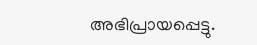അഭിപ്രായപ്പെട്ടു.